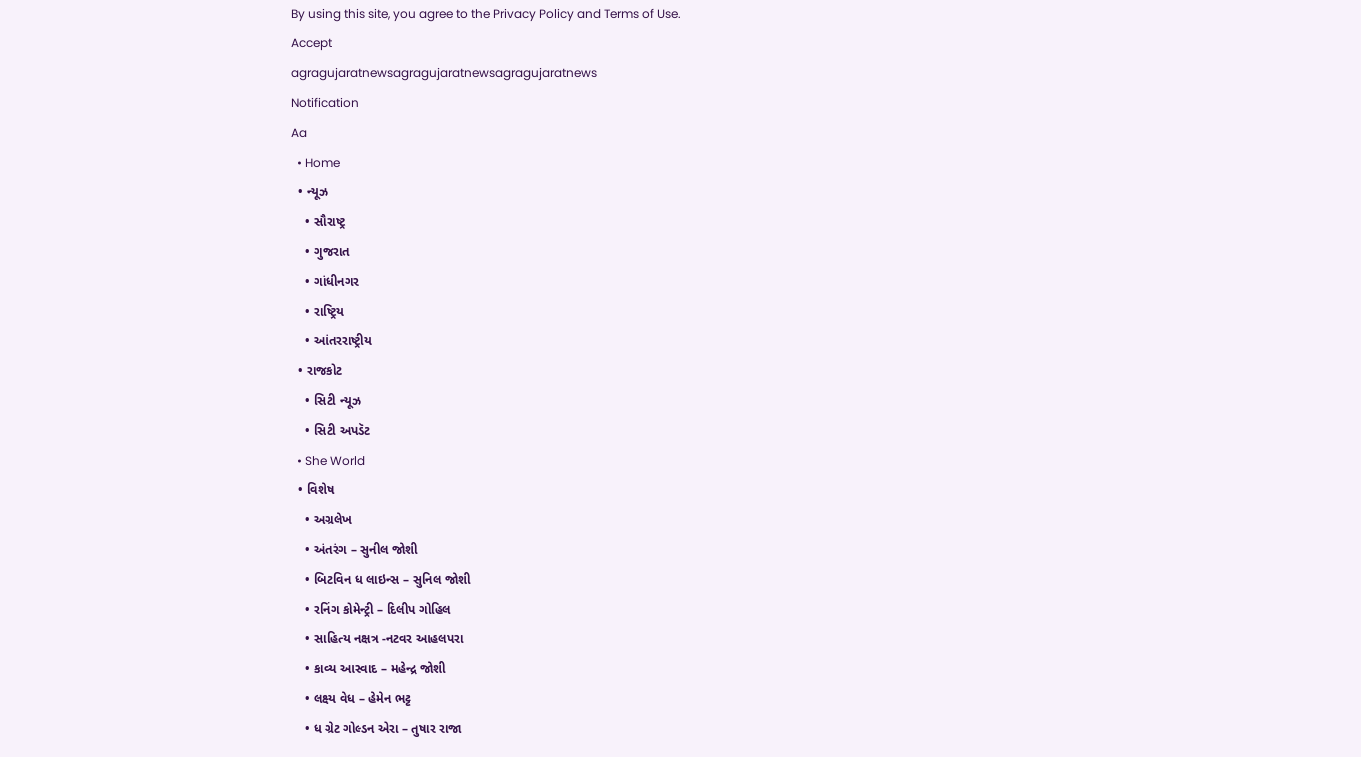By using this site, you agree to the Privacy Policy and Terms of Use.
Accept
agragujaratnewsagragujaratnewsagragujaratnews
Notification
Aa
  • Home
  • ન્યૂઝ
    • સૌરાષ્ટ્ર
    • ગુજરાત
    • ગાંધીનગર
    • રાષ્ટ્રિય
    • આંતરરાષ્ટ્રીય
  • રાજકોટ
    • સિટી ન્યૂઝ
    • સિટી અપડૅટ
  • She World
  • વિશેષ
    • અગ્રલેખ
    • અંતરંગ – સુનીલ જોશી
    • બિટવિન ધ લાઇન્સ – સુનિલ જોશી
    • રનિંગ કોમેન્ટ્રી – દિલીપ ગોહિલ
    • સાહિત્ય નક્ષત્ર -નટવર આહલપરા
    • કાવ્ય આસ્વાદ – મહેન્દ્ર જોશી
    • લક્ષ્ય વેધ – હેમેન ભટ્ટ
    • ધ ગ્રેટ ગોલ્ડન એરા – તુષાર રાજા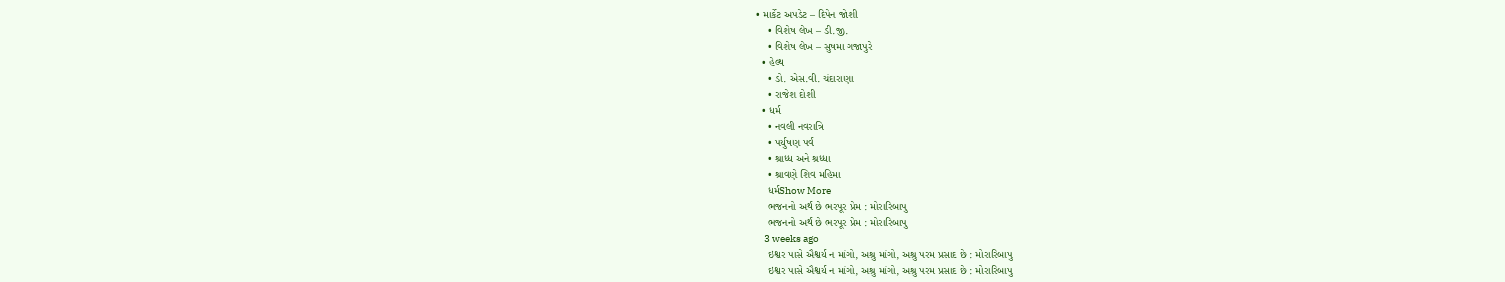• માર્કેટ અપડેટ – દિપેન જોશી
    • વિશેષ લેખ – ડી.જી.
    • વિશેષ લેખ – સુષમા ગજાપુરે
  • હેલ્થ
    • ડો. એસ.વી. ચંદારાણા
    • રાજેશ દોશી
  • ધર્મ
    • નવલી નવરાત્રિ
    • પર્યુષણ પર્વ
    • શ્રાધ્ધ અને શ્રધ્ધા
    • શ્રાવણે શિવ મહિમા
    ધર્મShow More
    ભજનનો અર્થ છે ભરપૂર પ્રેમ : મોરારિબાપુ
    ભજનનો અર્થ છે ભરપૂર પ્રેમ : મોરારિબાપુ
    3 weeks ago
    ઇશ્વર પાસે ઐશ્વર્ય ન માંગો, અશ્રુ માંગો, અશ્રુ પરમ પ્રસાદ છે : મોરારિબાપુ
    ઇશ્વર પાસે ઐશ્વર્ય ન માંગો, અશ્રુ માંગો, અશ્રુ પરમ પ્રસાદ છે : મોરારિબાપુ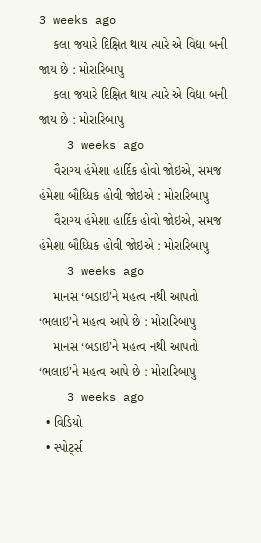3 weeks ago
    કલા જયારે દિક્ષિત થાય ત્યારે એ વિદ્યા બની જાય છે : મોરારિબાપુ
    કલા જયારે દિક્ષિત થાય ત્યારે એ વિદ્યા બની જાય છે : મોરારિબાપુ
    3 weeks ago
    વૈરાગ્ય હંમેશા હાર્દિક હોવો જોઇએ, સમજ હંમેશા બૌધ્ધિક હોવી જોઇએ : મોરારિબાપુ
    વૈરાગ્ય હંમેશા હાર્દિક હોવો જોઇએ, સમજ હંમેશા બૌધ્ધિક હોવી જોઇએ : મોરારિબાપુ
    3 weeks ago
    માનસ ‘બડાઇ’ને મહત્વ નથી આપતો ‘ભલાઇ’ને મહત્વ આપે છે : મોરારિબાપુ
    માનસ ‘બડાઇ’ને મહત્વ નથી આપતો ‘ભલાઇ’ને મહત્વ આપે છે : મોરારિબાપુ
    3 weeks ago
  • વિડિયો
  • સ્પોર્ટ્સ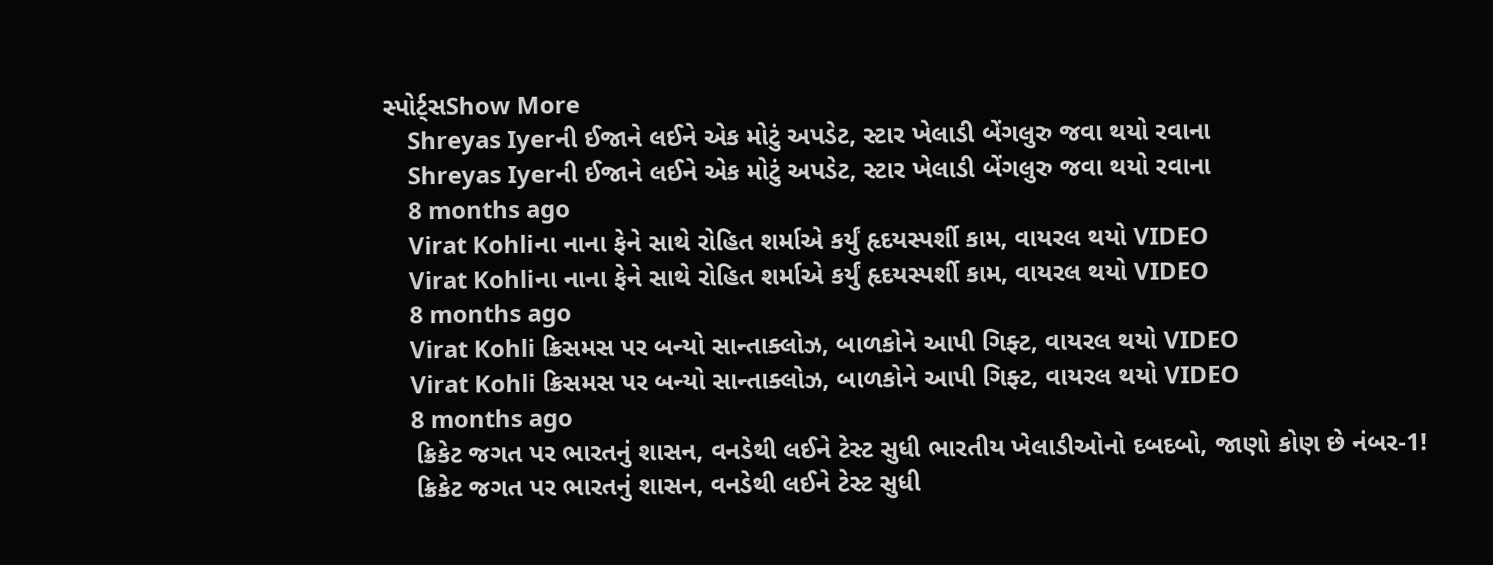સ્પોર્ટ્સShow More
    Shreyas Iyerની ઈજાને લઈને એક મોટું અપડેટ, સ્ટાર ખેલાડી બેંગલુરુ જવા થયો રવાના
    Shreyas Iyerની ઈજાને લઈને એક મોટું અપડેટ, સ્ટાર ખેલાડી બેંગલુરુ જવા થયો રવાના
    8 months ago
    Virat Kohliના નાના ફેને સાથે રોહિત શર્માએ કર્યું હૃદયસ્પર્શી કામ, વાયરલ થયો VIDEO
    Virat Kohliના નાના ફેને સાથે રોહિત શર્માએ કર્યું હૃદયસ્પર્શી કામ, વાયરલ થયો VIDEO
    8 months ago
    Virat Kohli ક્રિસમસ પર બન્યો સાન્તાક્લોઝ, બાળકોને આપી ગિફ્ટ, વાયરલ થયો VIDEO
    Virat Kohli ક્રિસમસ પર બન્યો સાન્તાક્લોઝ, બાળકોને આપી ગિફ્ટ, વાયરલ થયો VIDEO
    8 months ago
    ક્રિકેટ જગત પર ભારતનું શાસન, વનડેથી લઈને ટેસ્ટ સુધી ભારતીય ખેલાડીઓનો દબદબો, જાણો કોણ છે નંબર-1!
    ક્રિકેટ જગત પર ભારતનું શાસન, વનડેથી લઈને ટેસ્ટ સુધી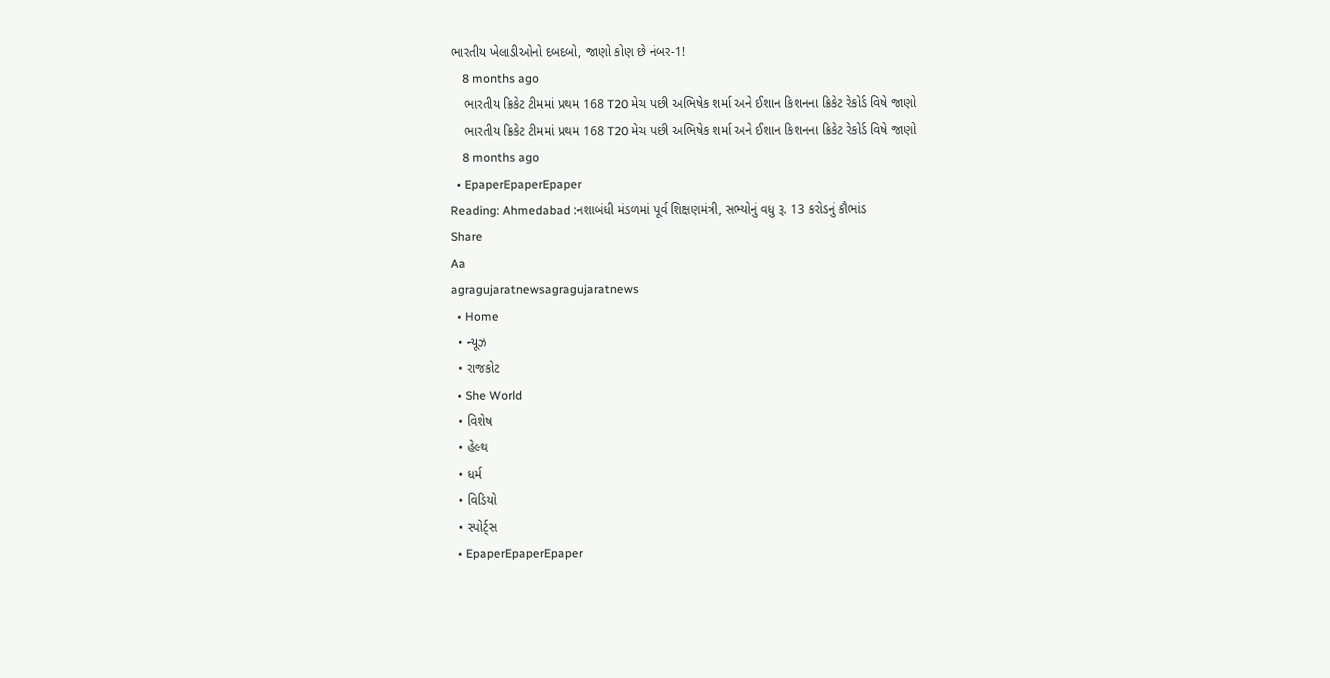ભારતીય ખેલાડીઓનો દબદબો, જાણો કોણ છે નંબર-1!
    8 months ago
    ભારતીય ક્રિકેટ ટીમમાં પ્રથમ 168 T20 મેચ પછી અભિષેક શર્મા અને ઈશાન કિશનના ક્રિકેટ રેકોર્ડ વિષે જાણો
    ભારતીય ક્રિકેટ ટીમમાં પ્રથમ 168 T20 મેચ પછી અભિષેક શર્મા અને ઈશાન કિશનના ક્રિકેટ રેકોર્ડ વિષે જાણો
    8 months ago
  • EpaperEpaperEpaper
Reading: Ahmedabad :નશાબંધી મંડળમાં પૂર્વ શિક્ષણમંત્રી, સભ્યોનું વધુ રૂ. 13 કરોડનું કૌભાંડ
Share
Aa
agragujaratnewsagragujaratnews
  • Home
  • ન્યૂઝ
  • રાજકોટ
  • She World
  • વિશેષ
  • હેલ્થ
  • ધર્મ
  • વિડિયો
  • સ્પોર્ટ્સ
  • EpaperEpaperEpaper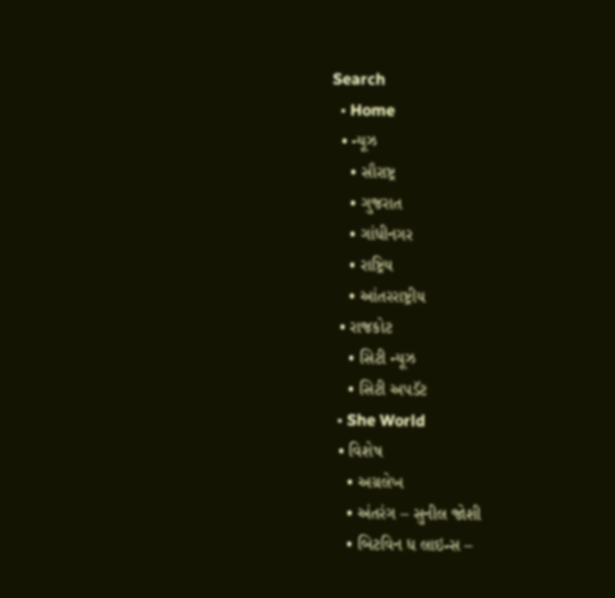Search
  • Home
  • ન્યૂઝ
    • સૌરાષ્ટ્ર
    • ગુજરાત
    • ગાંધીનગર
    • રાષ્ટ્રિય
    • આંતરરાષ્ટ્રીય
  • રાજકોટ
    • સિટી ન્યૂઝ
    • સિટી અપડૅટ
  • She World
  • વિશેષ
    • અગ્રલેખ
    • અંતરંગ – સુનીલ જોશી
    • બિટવિન ધ લાઇન્સ –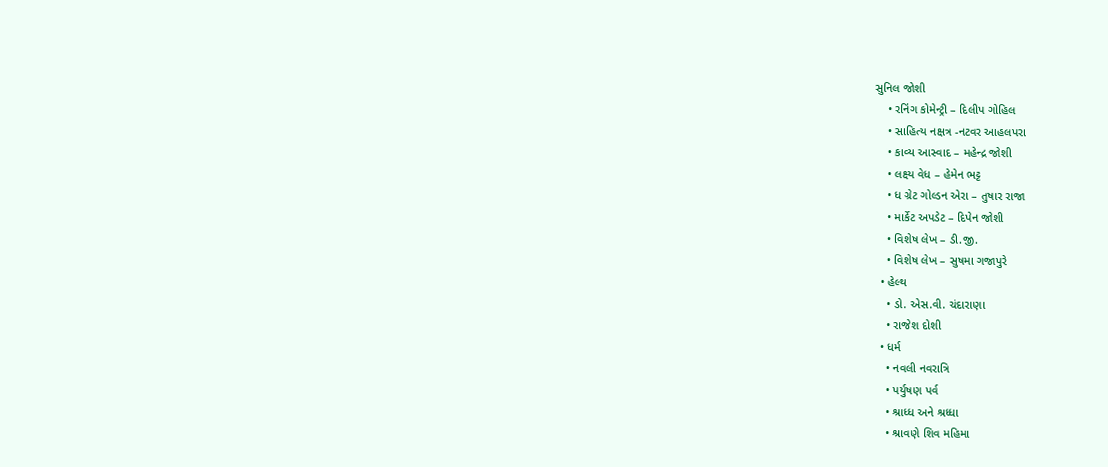સુનિલ જોશી
    • રનિંગ કોમેન્ટ્રી – દિલીપ ગોહિલ
    • સાહિત્ય નક્ષત્ર -નટવર આહલપરા
    • કાવ્ય આસ્વાદ – મહેન્દ્ર જોશી
    • લક્ષ્ય વેધ – હેમેન ભટ્ટ
    • ધ ગ્રેટ ગોલ્ડન એરા – તુષાર રાજા
    • માર્કેટ અપડેટ – દિપેન જોશી
    • વિશેષ લેખ – ડી.જી.
    • વિશેષ લેખ – સુષમા ગજાપુરે
  • હેલ્થ
    • ડો. એસ.વી. ચંદારાણા
    • રાજેશ દોશી
  • ધર્મ
    • નવલી નવરાત્રિ
    • પર્યુષણ પર્વ
    • શ્રાધ્ધ અને શ્રધ્ધા
    • શ્રાવણે શિવ મહિમા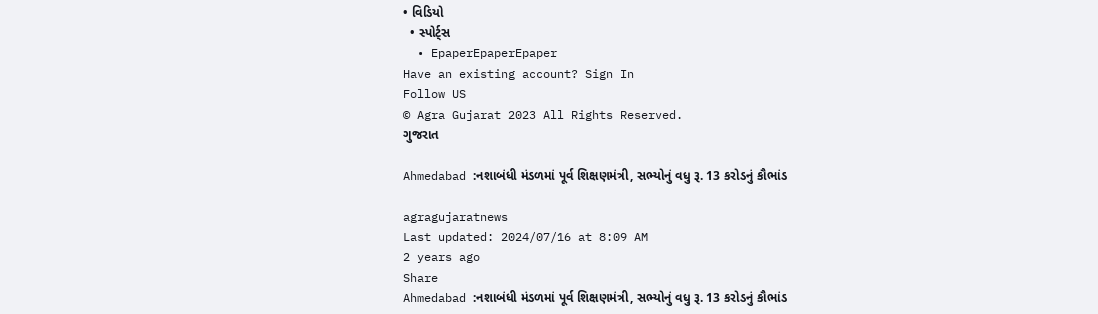• વિડિયો
  • સ્પોર્ટ્સ
  • EpaperEpaperEpaper
Have an existing account? Sign In
Follow US
© Agra Gujarat 2023 All Rights Reserved.
ગુજરાત

Ahmedabad :નશાબંધી મંડળમાં પૂર્વ શિક્ષણમંત્રી, સભ્યોનું વધુ રૂ. 13 કરોડનું કૌભાંડ

agragujaratnews
Last updated: 2024/07/16 at 8:09 AM
2 years ago
Share
Ahmedabad :નશાબંધી મંડળમાં પૂર્વ શિક્ષણમંત્રી, સભ્યોનું વધુ રૂ. 13 કરોડનું કૌભાંડ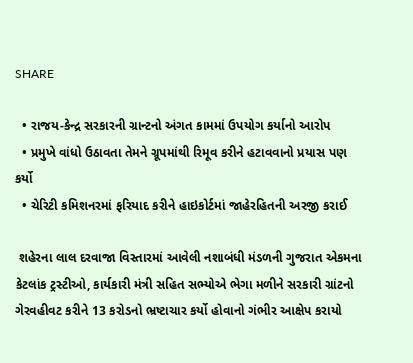SHARE

  • રાજય-કેન્દ્ર સરકારની ગ્રાન્ટનો અંગત કામમાં ઉપયોગ કર્યાનો આરોપ
  • પ્રમુખે વાંધો ઉઠાવતા તેમને ગ્રૂપમાંથી રિમૂવ કરીને હટાવવાનો પ્રયાસ પણ કર્યો
  • ચેરિટી કમિશનરમાં ફરિયાદ કરીને હાઇકોર્ટમાં જાહેરહિતની અરજી કરાઈ

 શહેરના લાલ દરવાજા વિસ્તારમાં આવેલી નશાબંધી મંડળની ગુજરાત એકમના કેટલાંક ટ્રસ્ટીઓ, કાર્યકારી મંત્રી સહિત સભ્યોએ ભેગા મળીને સરકારી ગ્રાંટનો ગેરવહીવટ કરીને 13 કરોડનો ભ્રષ્ટાચાર કર્યો હોવાનો ગંભીર આક્ષેપ કરાયો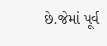છે.જેમાં પૂર્વ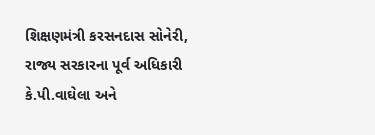શિક્ષણમંત્રી કરસનદાસ સોનેરી, રાજ્ય સરકારના પૂર્વ અધિકારી કે.પી.વાઘેલા અને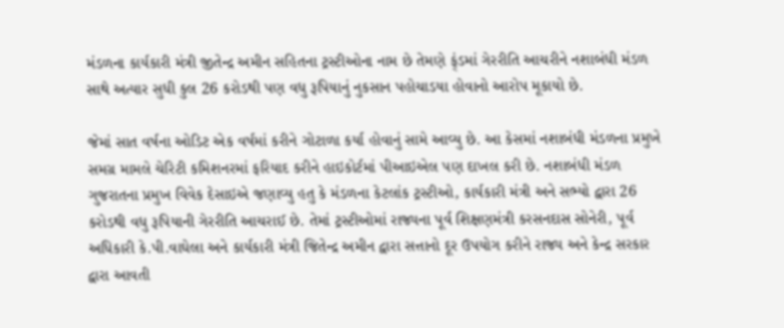મંડળના કાર્યકારી મંત્રી જીતેન્દ્ર અમીન સહિતના ટ્રસ્ટીઓના નામ છે તેમણે ફ્ંડમાં ગેરરીતિ આચરીને નશાબંધી મંડળ સાથે અત્યાર સુધી કુલ 26 કરોડથી પણ વધુ રૂપિયાનું નુકસાન પહોચાડયા હોવાનો આરોપ મૂકાયો છે.

જેમાં સાત વર્ષના ઓડિટ એક વર્ષમાં કરીને ગોટાળા કર્યા હોવાનું સામે આવ્યુ છે. આ કેસમાં નશાબંધી મંડળના પ્રમુખે સમગ્ર મામલે ચેરિટી કમિશનરમાં ફરિયાદ કરીને હાઇકોર્ટમાં પીઆઇએલ પણ દાખલ કરી છે. નશાબંધી મંડળ ગુજરાતના પ્રમુખ વિવેક દેસાઇએ જણાવ્યુ હતુ કે મંડળના કેટલાંક ટ્રસ્ટીઓ, કાર્યકારી મંત્રી અને સભ્યો દ્વારા 26 કરોડથી વધુ રૂપિયાની ગેરરીતિ આચરાઈ છે. તેમાં ટ્રસ્ટીઓમાં રાજ્યના પૂર્વ શિક્ષણમંત્રી કરસનદાસ સોનેરી, પૂર્વ અધિકારી કે.પી.વાઘેલા અને કાર્યકારી મંત્રી જિતેન્દ્ર અમીન દ્વારા સત્તાનો દૂર ઉપયોગ કરીને રાજ્ય અને કેન્દ્ર સરકાર દ્વારા આવતી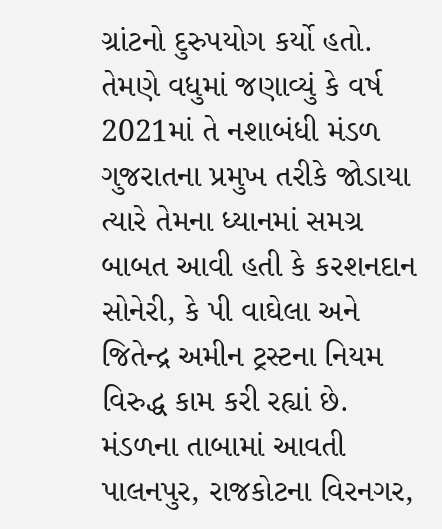ગ્રાંટનો દુરુપયોગ કર્યો હતો. તેમણે વધુમાં જણાવ્યું કે વર્ષ 2021માં તે નશાબંધી મંડળ ગુજરાતના પ્રમુખ તરીકે જોડાયા ત્યારે તેમના ધ્યાનમાં સમગ્ર બાબત આવી હતી કે કરશનદાન સોનેરી, કે પી વાઘેલા અને જિતેન્દ્ર અમીન ટ્રસ્ટના નિયમ વિરુદ્ધ કામ કરી રહ્યાં છે. મંડળના તાબામાં આવતી પાલનપુર, રાજકોટના વિરનગર,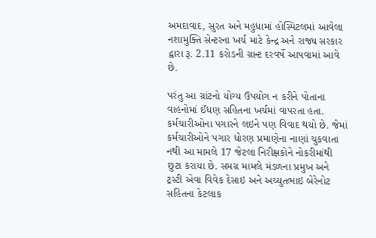અમદાવાદ, સુરત અને મહુધામાં હોસ્પિટલમાં આવેલા નશામુક્તિ સેન્ટરના ખર્ચ માટે કેન્દ્ર અને રાજ્ય સરકાર દ્વારા રૂ. 2.11 કરોડની ગ્રાન્ટ દરવર્ષે આપવામાં આવે છે.

પરંતુ આ ગ્રાંટનો યોગ્ય ઉપયોગ ન કરીને પોતાના વાહનોમાં ઈંધણ સહિતના ખર્ચમાં વાપરતા હતા. કર્મચારીઓના પગારને લઇને પણ વિવાદ થયો છે. જેમાં કર્મચારીઓને પગાર ધોરણ પ્રમાણેના નાણાં ચુકવાતા નથી આ મામલે 17 જેટલા નિરીક્ષકોને નોકરીમાંથી છુટા કરાયા છે. સમગ્ર મામલે મંડળના પ્રમુખ અને ટ્રસ્ટી એવા વિવેક દેસાઇ અને અચ્યુતભાઇ બેરેનોટ સહિતના કેટલાક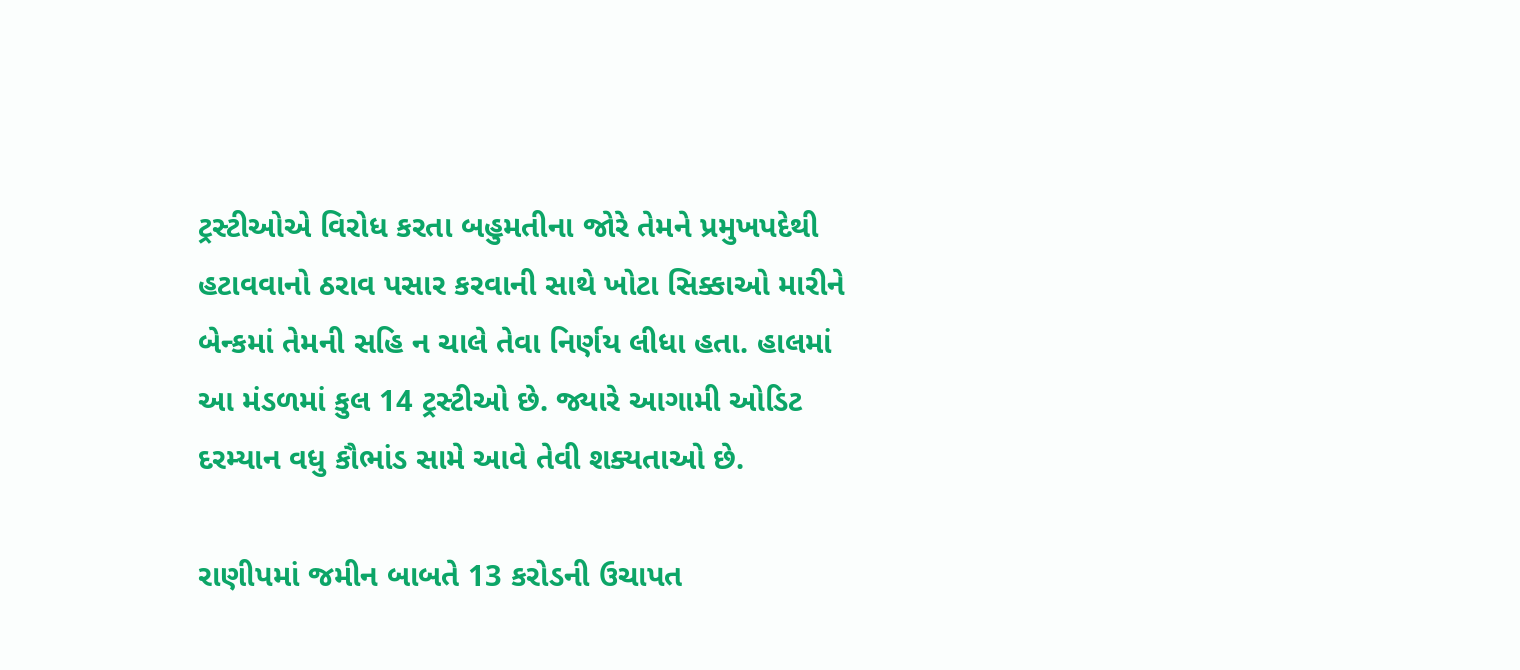ટ્રસ્ટીઓએ વિરોધ કરતા બહુમતીના જોરે તેમને પ્રમુખપદેથી હટાવવાનો ઠરાવ પસાર કરવાની સાથે ખોટા સિક્કાઓ મારીને બેન્કમાં તેમની સહિ ન ચાલે તેવા નિર્ણય લીધા હતા. હાલમાં આ મંડળમાં કુલ 14 ટ્રસ્ટીઓ છે. જ્યારે આગામી ઓડિટ દરમ્યાન વધુ કૌભાંડ સામે આવે તેવી શક્યતાઓ છે.

રાણીપમાં જમીન બાબતે 13 કરોડની ઉચાપત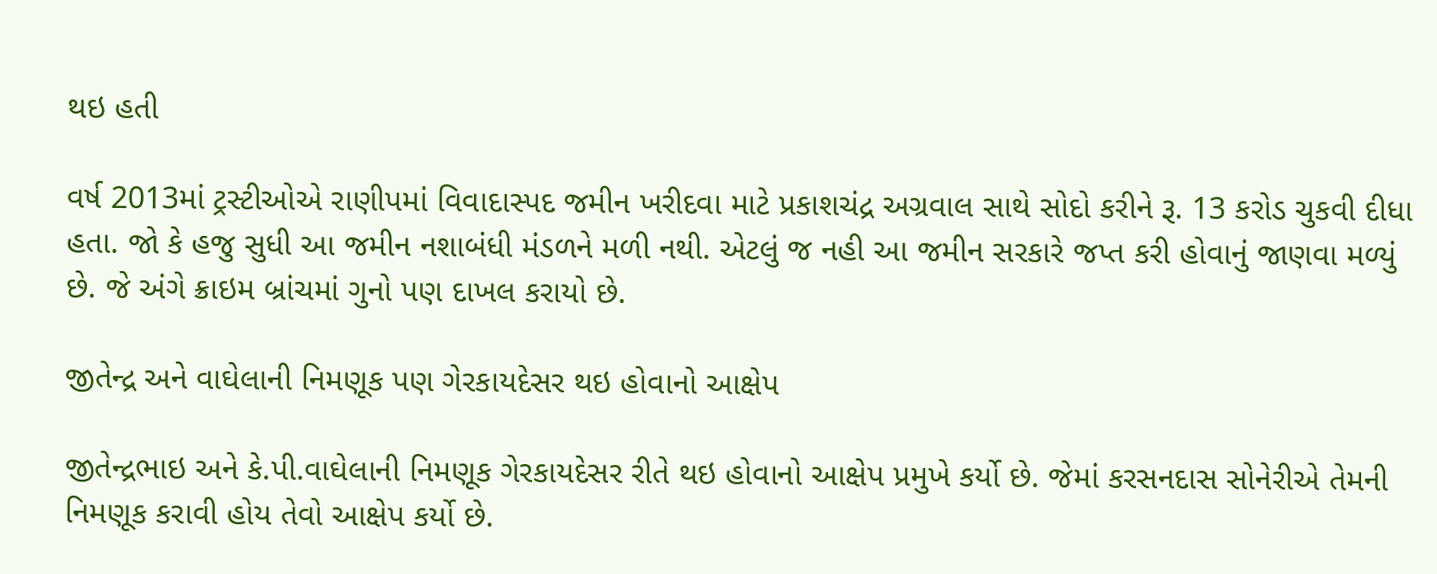થઇ હતી

વર્ષ 2013માં ટ્રસ્ટીઓએ રાણીપમાં વિવાદાસ્પદ જમીન ખરીદવા માટે પ્રકાશચંદ્ર અગ્રવાલ સાથે સોદો કરીને રૂ. 13 કરોડ ચુકવી દીધા હતા. જો કે હજુ સુધી આ જમીન નશાબંધી મંડળને મળી નથી. એટલું જ નહી આ જમીન સરકારે જપ્ત કરી હોવાનું જાણવા મળ્યું છે. જે અંગે ક્રાઇમ બ્રાંચમાં ગુનો પણ દાખલ કરાયો છે.

જીતેન્દ્ર અને વાઘેલાની નિમણૂક પણ ગેરકાયદેસર થઇ હોવાનો આક્ષેપ

જીતેન્દ્રભાઇ અને કે.પી.વાઘેલાની નિમણૂક ગેરકાયદેસર રીતે થઇ હોવાનો આક્ષેપ પ્રમુખે કર્યો છે. જેમાં કરસનદાસ સોનેરીએ તેમની નિમણૂક કરાવી હોય તેવો આક્ષેપ કર્યો છે.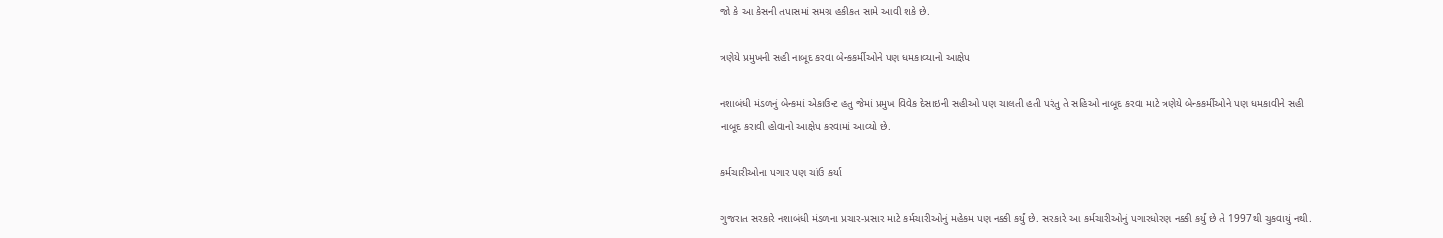જો કે આ કેસની તપાસમાં સમગ્ર હકીકત સામે આવી શકે છે.

ત્રણેયે પ્રમુખની સહી નાબૂદ કરવા બેન્કકર્મીઓને પણ ધમકાવ્યાનો આક્ષેપ

નશાબંધી મંડળનું બેન્કમાં એકાઉન્ટ હતુ જેમાં પ્રમુખ વિવેક દેસાઇની સહીઓ પણ ચાલતી હતી પરંતુ તે સહિઓ નાબૂદ કરવા માટે ત્રણેયે બેન્કકર્મીઓને પણ ધમકાવીને સહી નાબૂદ કરાવી હોવાનો આક્ષેપ કરવામાં આવ્યો છે.

કર્મચારીઓના પગાર પણ ચાંઉ કર્યા

ગુજરાત સરકારે નશાબંધી મંડળના પ્રચાર-પ્રસાર માટે કર્મચારીઓનું મહેકમ પણ નક્કી કર્યું છે. સરકારે આ કર્મચારીઓનું પગારધોરણ નક્કી કર્યું છે તે 1997થી ચુકવાયું નથી.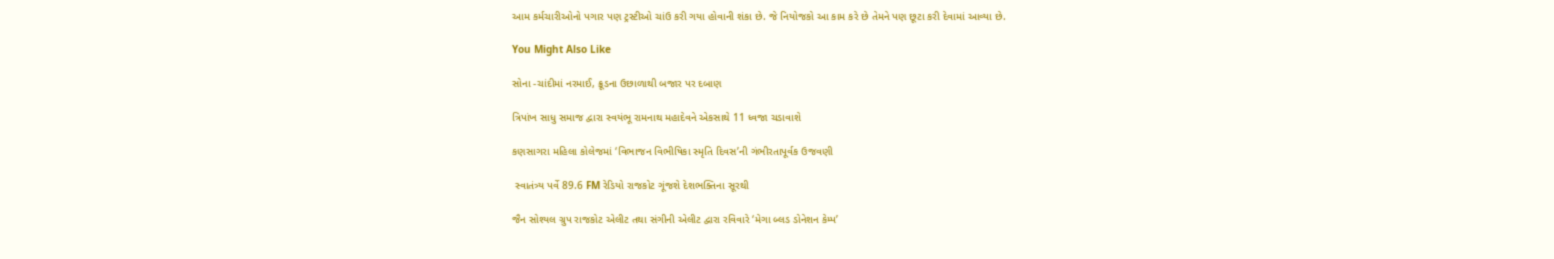આમ કર્મચારીઓનો પગાર પણ ટ્રસ્ટીઓ ચાંઉ કરી ગયા હોવાની શંકા છે. જે નિયોજકો આ કામ કરે છે તેમને પણ છૂટા કરી દેવામાં આવ્યા છે.

You Might Also Like

સોના -ચાંદીમાં નરમાઈ, ક્રૂડના ઉછાળાથી બજાર પર દબાણ

ત્રિપાંખ સાધુ સમાજ દ્વારા સ્વયંભૂ રામનાથ મહાદેવને એકસાથે 11 ધ્વજા ચડાવાશે

કણસાગરા મહિલા કોલેજમાં ‘વિભાજન વિભીષિકા સ્મૃતિ દિવસ’ની ગંભીરતાપૂર્વક ઉજવણી

 સ્વાતંત્ર્ય પર્વે 89.6 FM રેડિયો રાજકોટ ગૂંજશે દેશભક્તિના સૂરથી

જૈન સોશ્યલ ગ્રુપ રાજકોટ એલીટ તથા સંગીની એલીટ દ્વારા રવિવારે ‘મેગા બ્લડ ડોનેશન કેમ્પ’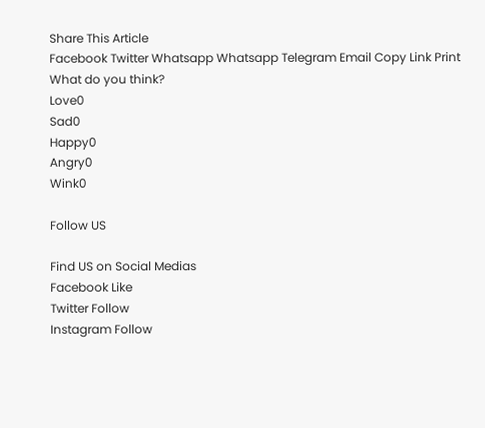Share This Article
Facebook Twitter Whatsapp Whatsapp Telegram Email Copy Link Print
What do you think?
Love0
Sad0
Happy0
Angry0
Wink0

Follow US

Find US on Social Medias
Facebook Like
Twitter Follow
Instagram Follow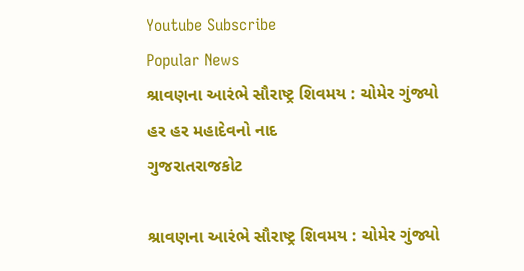Youtube Subscribe
Popular News
શ્રાવણના આરંભે સૌરાષ્ટ્ર શિવમય : ચોમેર ગુંજ્યો હર હર મહાદેવનો નાદ
ગુજરાતરાજકોટ

શ્રાવણના આરંભે સૌરાષ્ટ્ર શિવમય : ચોમેર ગુંજ્યો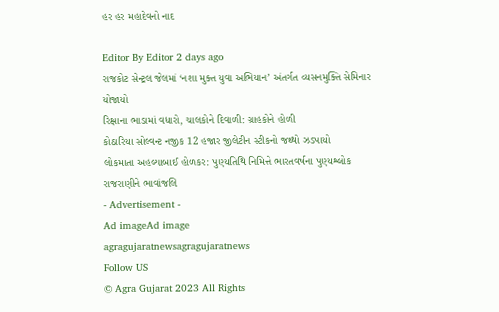હર હર મહાદેવનો નાદ

Editor By Editor 2 days ago
રાજકોટ સેન્ટ્રલ જેલમાં ‘નશા મુક્ત યુવા અભિયાન’ અંતર્ગત વ્યસનમુક્તિ સેમિનાર યોજાયો
રિક્ષાના ભાડામાં વધારો, ચાલકોને દિવાળી: ગ્રાહકોને હોળી
કોઠારિયા સોલ્વન્ટ નજીક 12 હજાર જીલેટીન સ્ટીકનો જથ્થો ઝડપાયો
લોકમાતા અહલ્યાબાઈ હોળકર: પુણ્યતિથિ નિમિત્તે ભારતવર્ષના પુણ્યશ્લોક રાજરાણીને ભાવાંજલિ
- Advertisement -
Ad imageAd image
agragujaratnewsagragujaratnews
Follow US
© Agra Gujarat 2023 All Rights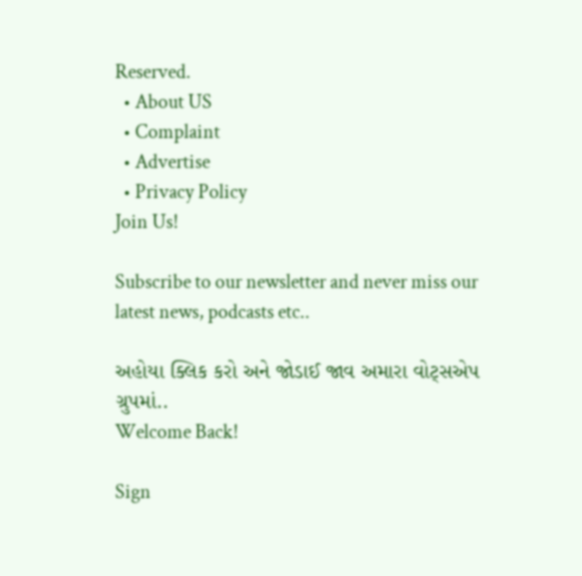Reserved.
  • About US
  • Complaint
  • Advertise
  • Privacy Policy
Join Us!

Subscribe to our newsletter and never miss our latest news, podcasts etc..

અહોયા ક્લિક કરો અને જોડાઈ જાવ અમારા વોટ્સએપ ગ્રુપમાં..
Welcome Back!

Sign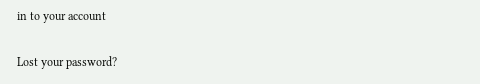in to your account

Lost your password?